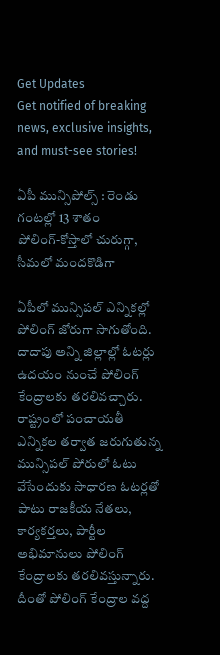Get Updates
Get notified of breaking news, exclusive insights, and must-see stories!

ఏపీ మున్సిపోల్స్‌ : రెండు గంటల్లో 13 శాతం పోలింగ్‌-కోస్తాలో చురుగ్గా, సీమలో మందకొడిగా

ఏపీలో మున్సిపల్‌ ఎన్నికల్లో పోలింగ్‌ జోరుగా సాగుతోంది. దాదాపు అన్ని జిల్లాల్లో ఓటర్లు ఉదయం నుంచే పోలింగ్‌ కేంద్రాలకు తరలివచ్చారు. రాష్ట్రంలో పంచాయతీ ఎన్నికల తర్వాత జరుగుతున్న మున్సిపల్‌ పోరులో ఓటు వేసేందుకు సాధారణ ఓటర్లతో పాటు రాజకీయ నేతలు, కార్యకర్తలు, పార్టీల అభిమానులు పోలింగ్ కేంద్రాలకు తరలివస్తున్నారు. దీంతో పోలింగ్‌ కేంద్రాల వద్ద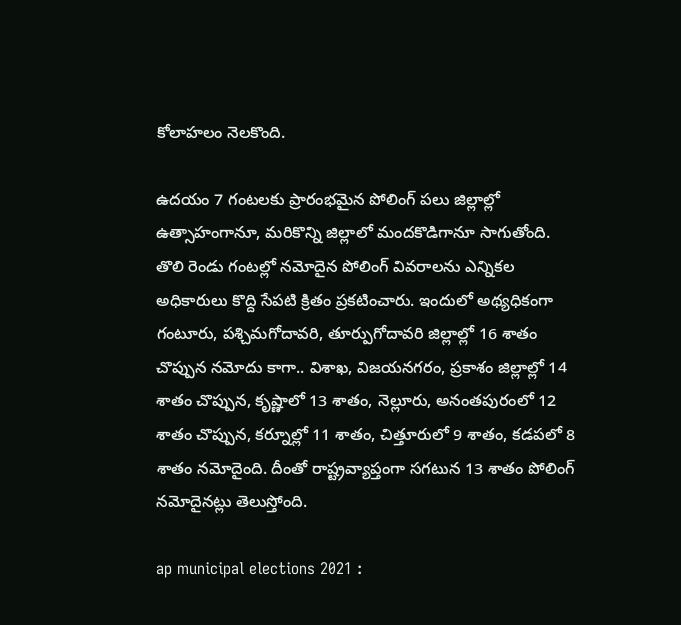కోలాహలం నెలకొంది.

ఉదయం 7 గంటలకు ప్రారంభమైన పోలింగ్ పలు జిల్లాల్లో ఉత్సాహంగానూ, మరికొన్ని జిల్లాలో మందకొడిగానూ సాగుతోంది. తొలి రెండు గంటల్లో నమోదైన పోలింగ్‌ వివరాలను ఎన్నికల అధికారులు కొద్ది సేపటి క్రితం ప్రకటించారు. ఇందులో అథ్యధికంగా గంటూరు, పశ్చిమగోదావరి, తూర్పుగోదావరి జిల్లాల్లో 16 శాతం చొప్పున నమోదు కాగా.. విశాఖ, విజయనగరం, ప్రకాశం జిల్లాల్లో 14 శాతం చొప్పున, కృష్ణాలో 13 శాతం, నెల్లూరు, అనంతపురంలో 12 శాతం చొప్పున, కర్నూల్లో 11 శాతం, చిత్తూరులో 9 శాతం, కడపలో 8 శాతం నమోదైంది. దీంతో రాష్ట్రవ్యాప్తంగా సగటున 13 శాతం పోలింగ్‌ నమోదైనట్లు తెలుస్తోంది.

ap municipal elections 2021 :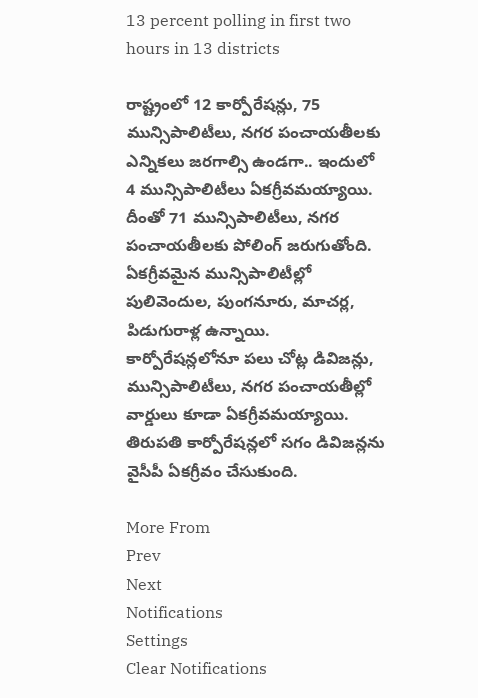13 percent polling in first two hours in 13 districts

రాష్ట్రంలో 12 కార్పోరేషన్లు, 75 మున్సిపాలిటీలు, నగర పంచాయతీలకు ఎన్నికలు జరగాల్సి ఉండగా.. ఇందులో 4 మున్సిపాలిటీలు ఏకగ్రీవమయ్యాయి. దీంతో 71 మున్సిపాలిటీలు, నగర పంచాయతీలకు పోలింగ్ జరుగుతోంది. ఏకగ్రీవమైన మున్సిపాలిటీల్లో పులివెందుల, పుంగనూరు, మాచర్ల, పిడుగురాళ్ల ఉన్నాయి. కార్పోరేషన్లలోనూ పలు చోట్ల డివిజన్లు, మున్సిపాలిటీలు, నగర పంచాయతీల్లో వార్డులు కూడా ఏకగ్రీవమయ్యాయి. తిరుపతి కార్పోరేషన్లలో సగం డివిజన్లను వైసీపీ ఏకగ్రీవం చేసుకుంది.

More From
Prev
Next
Notifications
Settings
Clear Notifications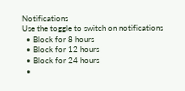Notifications
Use the toggle to switch on notifications
  • Block for 8 hours
  • Block for 12 hours
  • Block for 24 hours
  •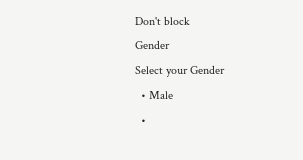Don't block
Gender
Select your Gender
  • Male
  •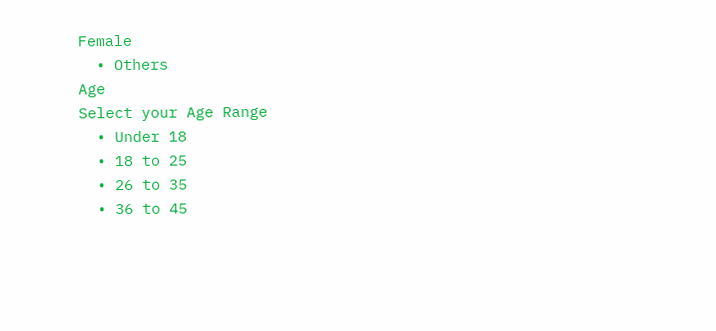Female
  • Others
Age
Select your Age Range
  • Under 18
  • 18 to 25
  • 26 to 35
  • 36 to 45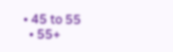• 45 to 55
  • 55+